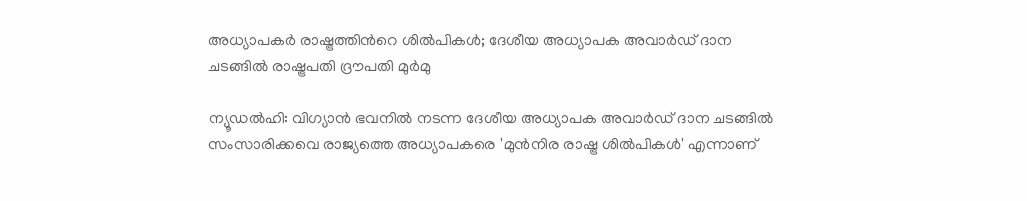അധ്യാപകർ രാഷ്ട്രത്തിന്‍റെ ശിൽപികൾ; ദേശീയ അധ്യാപക അവാർഡ് ദാന ചടങ്ങിൽ രാഷ്ട്രപതി ദ്രൗപതി മുർമു

ന്യൂഡൽഹി: വിഗ്യാൻ ഭവനിൽ നടന്ന ദേശീയ അധ്യാപക അവാർഡ് ദാന ചടങ്ങിൽ സംസാരിക്കവെ രാജ്യത്തെ അധ്യാപകരെ 'മുൻനിര രാഷ്ട്ര ശിൽപികൾ' എന്നാണ്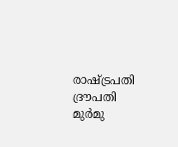രാഷ്ട്രപതി ദ്രൗപതി മുർമു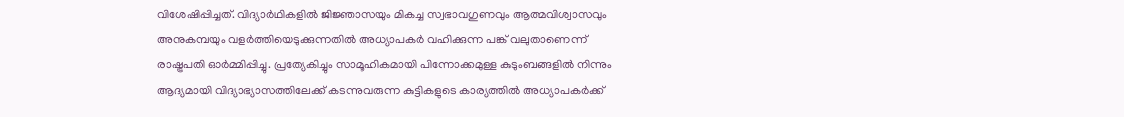വിശേഷിപ്പിച്ചത്. വിദ്യാർഥികളിൽ ജിജ്ഞാസയും മികച്ച സ്വഭാവഗുണവും ആത്മവിശ്വാസവും അനുകമ്പയും വളർത്തിയെടുക്കുന്നതിൽ അധ്യാപകർ വഹിക്കുന്ന പങ്ക് വലുതാണെന്ന് രാഷ്ട്രപതി ഓർമ്മിപ്പിച്ചു. പ്രത്യേകിച്ചും സാമൂഹികമായി പിന്നോക്കമുള്ള കുടുംബങ്ങളിൽ നിന്നും ആദ്യമായി വിദ്യാഭ്യാസത്തിലേക്ക് കടന്നുവരുന്ന കുട്ടികളുടെ കാര്യത്തിൽ അധ്യാപകർക്ക്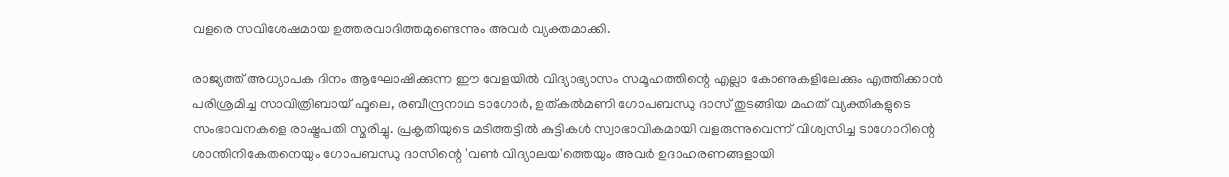വളരെ സവിശേഷമായ ഉത്തരവാദിത്തമുണ്ടെന്നും അവർ വ്യക്തമാക്കി.

രാജ്യത്ത് അധ്യാപക ദിനം ആഘോഷിക്കുന്ന ഈ വേളയിൽ വിദ്യാഭ്യാസം സമൂഹത്തിന്റെ എല്ലാ കോണുകളിലേക്കും എത്തിക്കാൻ പരിശ്രമിച്ച സാവിത്രിബായ് ഫൂലെ, രബീന്ദ്രനാഥ ടാഗോർ, ഉത്കൽമണി ഗോപബന്ധു ദാസ് തുടങ്ങിയ മഹത് വ്യക്തികളുടെ സംഭാവനകളെ രാഷ്ട്രപതി സ്മരിച്ചു. പ്രകൃതിയുടെ മടിത്തട്ടിൽ കുട്ടികൾ സ്വാഭാവികമായി വളരുന്നുവെന്ന് വിശ്വസിച്ച ടാഗോറിന്റെ ശാന്തിനികേതനെയും ഗോപബന്ധു ദാസിന്റെ 'വൺ വിദ്യാലയ'ത്തെയും അവർ ഉദാഹരണങ്ങളായി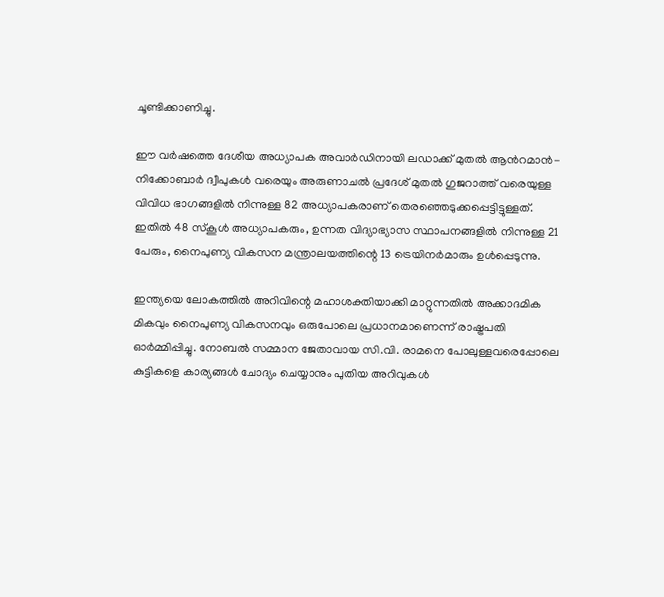ചൂണ്ടിക്കാണിച്ചു.

ഈ വർഷത്തെ ദേശീയ അധ്യാപക അവാർഡിനായി ലഡാക്ക് മുതൽ ആന്‍റമാൻ-നിക്കോബാർ ദ്വീപുകൾ വരെയും അരുണാചൽ പ്രദേശ് മുതൽ ഗുജറാത്ത് വരെയുള്ള വിവിധ ഭാഗങ്ങളിൽ നിന്നുള്ള 82 അധ്യാപകരാണ് തെരഞ്ഞെടുക്കപ്പെട്ടിട്ടുള്ളത്. ഇതിൽ 48 സ്കൂൾ അധ്യാപകരും, ഉന്നത വിദ്യാഭ്യാസ സ്ഥാപനങ്ങളിൽ നിന്നുള്ള 21 പേരും, നൈപുണ്യ വികസന മന്ത്രാലയത്തിന്റെ 13 ട്രെയിനർമാരും ഉൾപ്പെടുന്നു.

ഇന്ത്യയെ ലോകത്തിൽ അറിവിന്റെ മഹാശക്തിയാക്കി മാറ്റുന്നതിൽ അക്കാദമിക മികവും നൈപുണ്യ വികസനവും ഒരുപോലെ പ്രധാനമാണെന്ന് രാഷ്ട്രപതി ഓർമ്മിപ്പിച്ചു. നോബൽ സമ്മാന ജേതാവായ സി.വി. രാമനെ പോലുള്ളവരെപ്പോലെ കുട്ടികളെ കാര്യങ്ങൾ ചോദ്യം ചെയ്യാനും പുതിയ അറിവുകൾ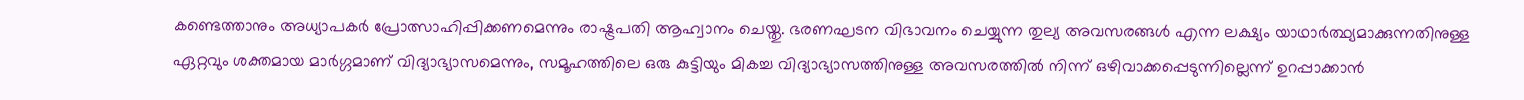കണ്ടെത്താനും അധ്യാപകർ പ്രോത്സാഹിപ്പിക്കണമെന്നും രാഷ്ട്രപതി ആഹ്വാനം ചെയ്തു. ഭരണഘടന വിഭാവനം ചെയ്യുന്ന തുല്യ അവസരങ്ങൾ എന്ന ലക്ഷ്യം യാഥാർത്ഥ്യമാക്കുന്നതിനുള്ള ഏറ്റവും ശക്തമായ മാർഗ്ഗമാണ് വിദ്യാഭ്യാസമെന്നും, സമൂഹത്തിലെ ഒരു കുട്ടിയും മികച്ച വിദ്യാഭ്യാസത്തിനുള്ള അവസരത്തിൽ നിന്ന് ഒഴിവാക്കപ്പെടുന്നില്ലെന്ന് ഉറപ്പാക്കാൻ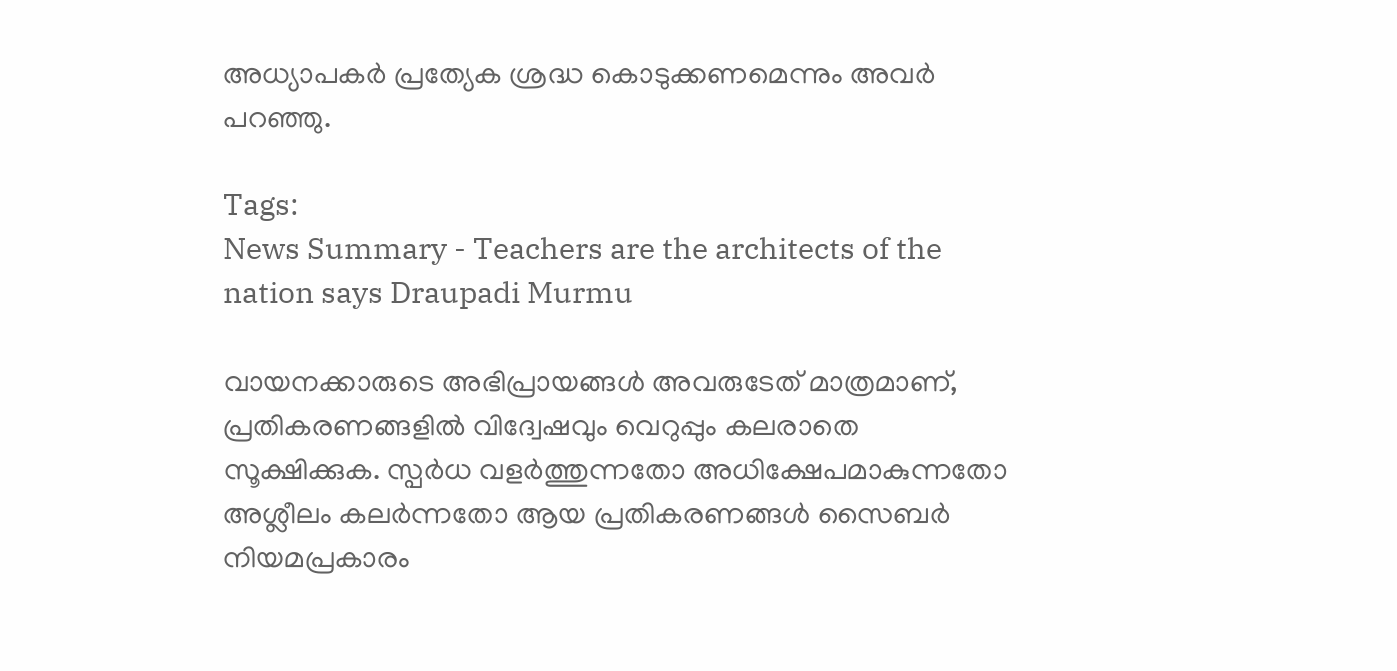അധ്യാപകർ പ്രത്യേക ശ്രദ്ധ കൊടുക്കണമെന്നും അവർ പറഞ്ഞു.

Tags:
News Summary - Teachers are the architects of the nation says Draupadi Murmu

വായനക്കാരുടെ അഭിപ്രായങ്ങള്‍ അവരുടേത് മാത്രമാണ്, പ്രതികരണങ്ങളിൽ വിദ്വേഷവും വെറുപ്പും കലരാതെ സൂക്ഷിക്കുക. സ്പർധ വളർത്തുന്നതോ അധിക്ഷേപമാകുന്നതോ അശ്ലീലം കലർന്നതോ ആയ പ്രതികരണങ്ങൾ സൈബർ നിയമപ്രകാരം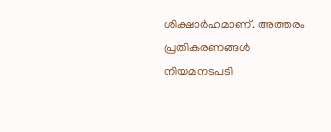ശിക്ഷാർഹമാണ്. അത്തരം പ്രതികരണങ്ങൾ നിയമനടപടി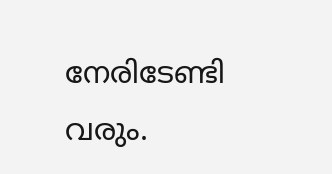നേരിടേണ്ടി വരും.